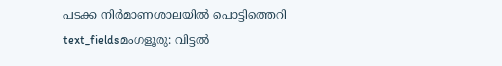പടക്ക നിർമാണശാലയിൽ പൊട്ടിത്തെറി
text_fieldsമംഗളൂരു: വിട്ടൽ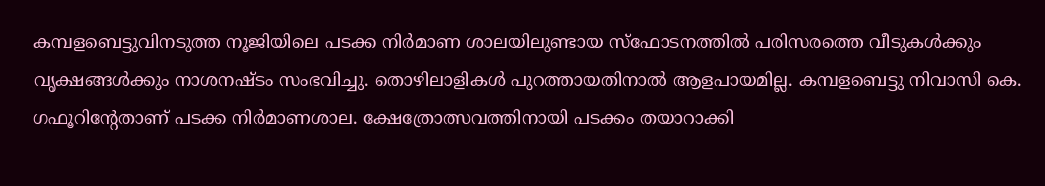കമ്പളബെട്ടുവിനടുത്ത നൂജിയിലെ പടക്ക നിർമാണ ശാലയിലുണ്ടായ സ്ഫോടനത്തിൽ പരിസരത്തെ വീടുകൾക്കും വൃക്ഷങ്ങൾക്കും നാശനഷ്ടം സംഭവിച്ചു. തൊഴിലാളികൾ പുറത്തായതിനാൽ ആളപായമില്ല. കമ്പളബെട്ടു നിവാസി കെ. ഗഫൂറിന്റേതാണ് പടക്ക നിർമാണശാല. ക്ഷേത്രോത്സവത്തിനായി പടക്കം തയാറാക്കി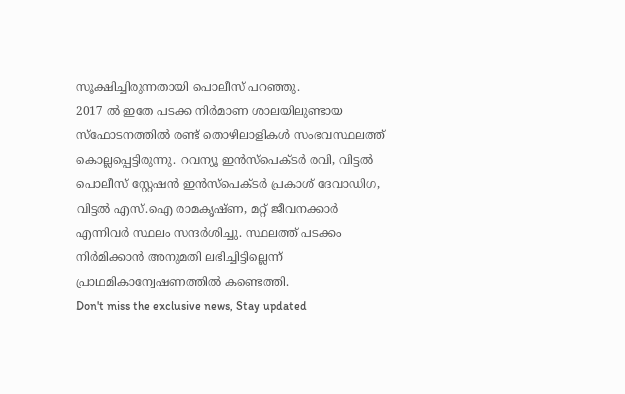സൂക്ഷിച്ചിരുന്നതായി പൊലീസ് പറഞ്ഞു.
2017 ൽ ഇതേ പടക്ക നിർമാണ ശാലയിലുണ്ടായ സ്ഫോടനത്തിൽ രണ്ട് തൊഴിലാളികൾ സംഭവസ്ഥലത്ത് കൊല്ലപ്പെട്ടിരുന്നു. റവന്യൂ ഇൻസ്പെക്ടർ രവി, വിട്ടൽ പൊലീസ് സ്റ്റേഷൻ ഇൻസ്പെക്ടർ പ്രകാശ് ദേവാഡിഗ, വിട്ടൽ എസ്.ഐ രാമകൃഷ്ണ, മറ്റ് ജീവനക്കാർ എന്നിവർ സ്ഥലം സന്ദർശിച്ചു. സ്ഥലത്ത് പടക്കം നിർമിക്കാൻ അനുമതി ലഭിച്ചിട്ടില്ലെന്ന് പ്രാഥമികാന്വേഷണത്തിൽ കണ്ടെത്തി.
Don't miss the exclusive news, Stay updated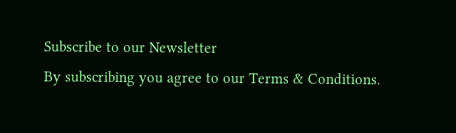Subscribe to our Newsletter
By subscribing you agree to our Terms & Conditions.